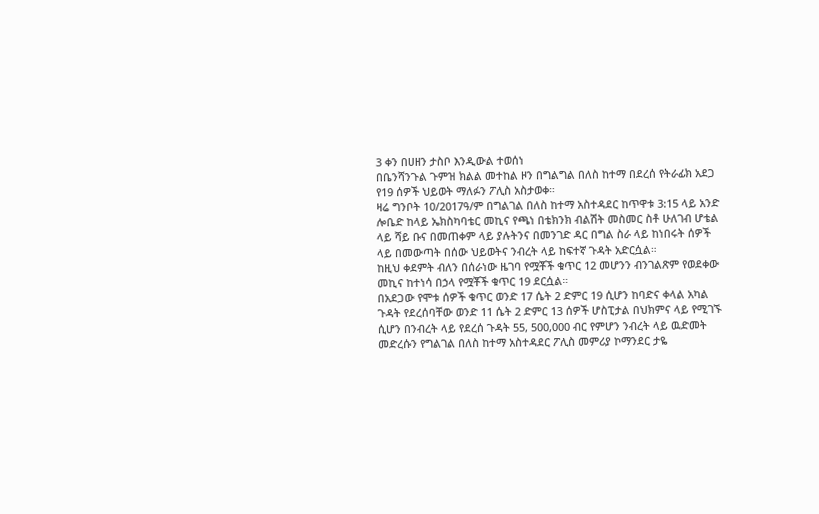3 ቀን በሀዘን ታስቦ እንዲውል ተወሰነ
በቤንሻንጉል ጉምዝ ክልል መተከል ዞን በግልግል በለስ ከተማ በደረሰ የትራፊክ አደጋ የ19 ሰዎች ህይወት ማለፉን ፖሊስ አስታወቀ።
ዛሬ ግንቦት 10/2017ዓ/ም በግልገል በለስ ከተማ አስተዳደር ከጥዋቱ 3:15 ላይ አንድ ሎቤድ ከላይ ኤክስካባቴር መኪና የጫነ በቴክንክ ብልሽት መስመር ስቶ ሁለገብ ሆቴል ላይ ሻይ ቡና በመጠቀም ላይ ያሉትንና በመንገድ ዳር በግል ስራ ላይ ከነበሩት ሰዎች ላይ በመውጣት በሰው ህይወትና ንብረት ላይ ከፍተኛ ጉዳት አድርሷል።
ከዚህ ቀደምት ብለን በሰራነው ዜገባ የሟቾች ቁጥር 12 መሆንን ብንገልጽም የወደቀው መኪና ከተነሳ በኃላ የሟቾች ቁጥር 19 ደርሷል።
በአደጋው የሞቱ ሰዎች ቁጥር ወንድ 17 ሴት 2 ድምር 19 ሲሆን ከባድና ቀላል አካል ጉዳት የደረሰባቸው ወንድ 11 ሴት 2 ድምር 13 ሰዎች ሆስፒታል በህክምና ላይ የሚገኙ ሲሆን በንብረት ላይ የደረሰ ጉዳት 55, 500,000 ብር የምሆን ንብረት ላይ ዉድመት መድረሱን የግልገል በለስ ከተማ አስተዳደር ፖሊስ መምሪያ ኮማንደር ታዬ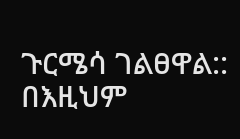ጉርሜሳ ገልፀዋል::
በእዚህም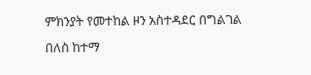ምክንያት የመተከል ዞን አስተዳደር በግልገል በለስ ከተማ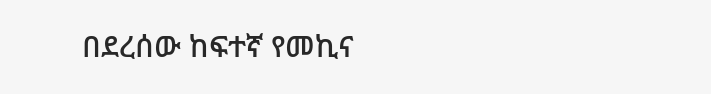በደረሰው ከፍተኛ የመኪና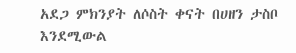አደጋ ምክንያት ለሶስት ቀናት በሀዘን ታስቦ እንደሚውል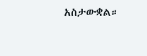አስታውቋል።